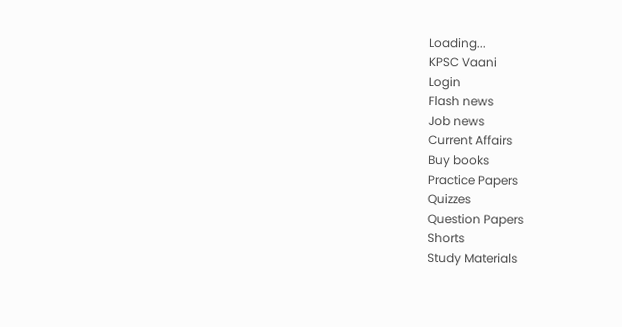Loading...
KPSC Vaani
Login
Flash news
Job news
Current Affairs
Buy books
Practice Papers
Quizzes
Question Papers
Shorts
Study Materials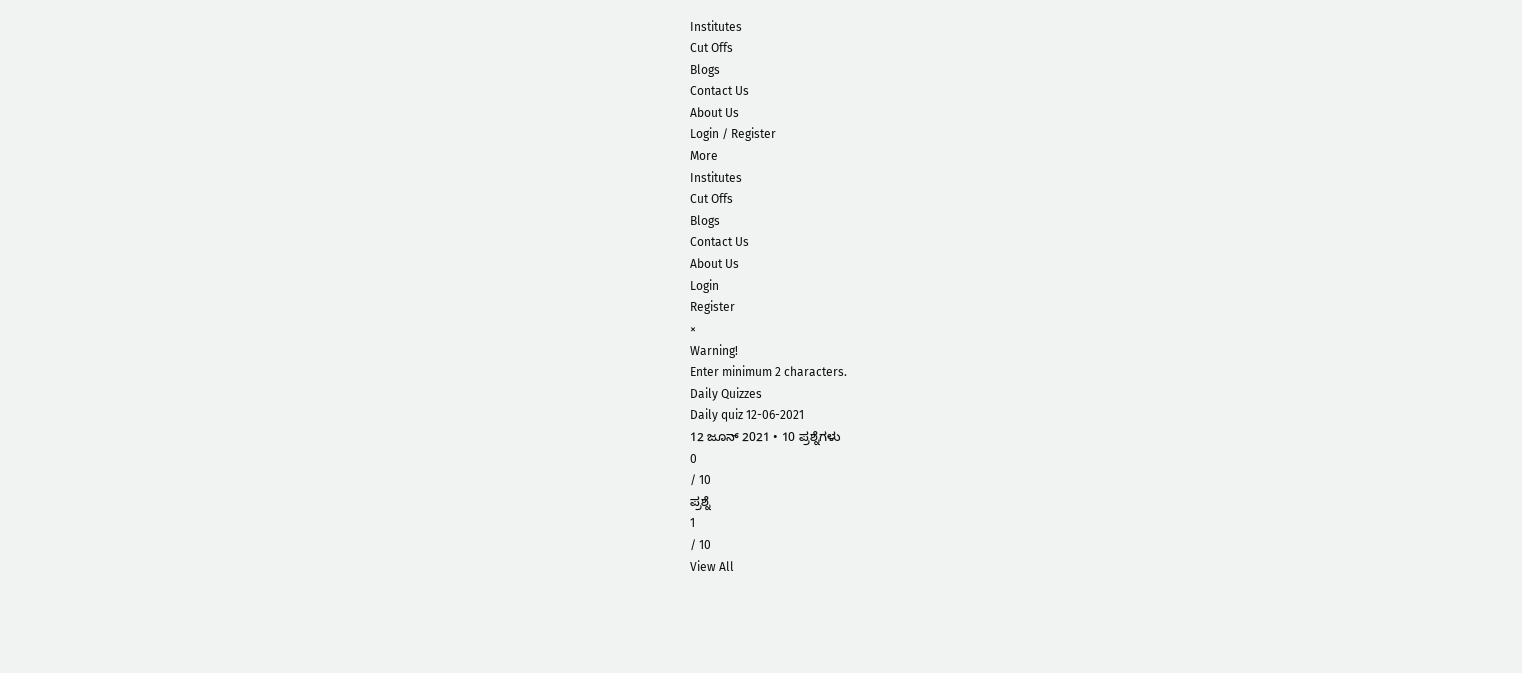Institutes
Cut Offs
Blogs
Contact Us
About Us
Login / Register
More
Institutes
Cut Offs
Blogs
Contact Us
About Us
Login
Register
×
Warning!
Enter minimum 2 characters.
Daily Quizzes
Daily quiz 12-06-2021
12 ಜೂನ್ 2021 • 10 ಪ್ರಶ್ನೆಗಳು
0
/ 10
ಪ್ರಶ್ನೆ
1
/ 10
View All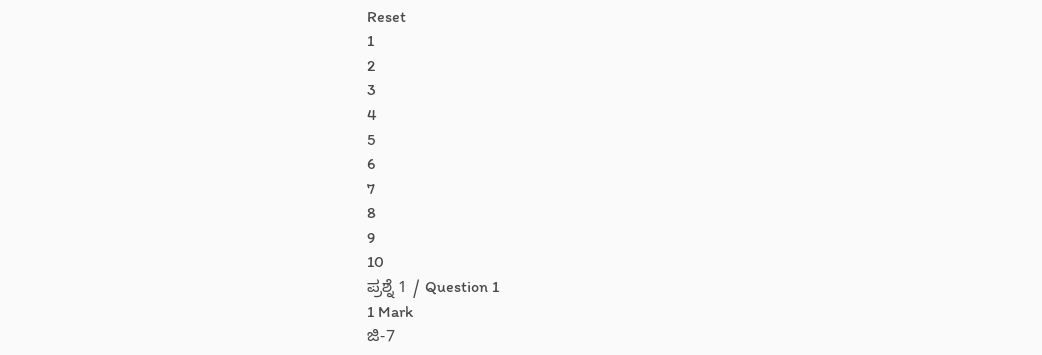Reset
1
2
3
4
5
6
7
8
9
10
ಪ್ರಶ್ನೆ 1 / Question 1
1 Mark
ಜಿ-7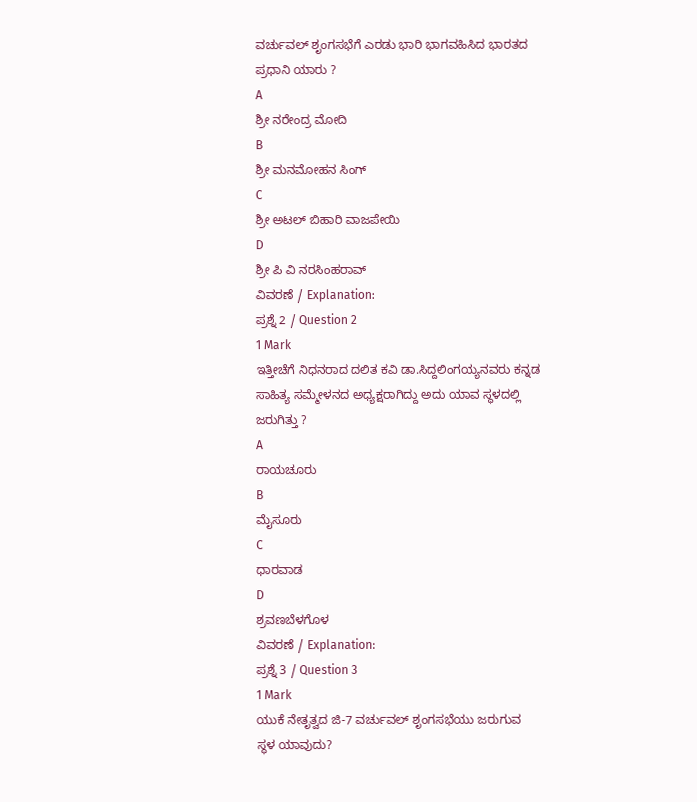ವರ್ಚುವಲ್ ಶೃಂಗಸಭೆಗೆ ಎರಡು ಭಾರಿ ಭಾಗವಹಿಸಿದ ಭಾರತದ ಪ್ರಧಾನಿ ಯಾರು ?
A
ಶ್ರೀ ನರೇಂದ್ರ ಮೋದಿ
B
ಶ್ರೀ ಮನಮೋಹನ ಸಿಂಗ್
C
ಶ್ರೀ ಅಟಲ್ ಬಿಹಾರಿ ವಾಜಪೇಯಿ
D
ಶ್ರೀ ಪಿ ವಿ ನರಸಿಂಹರಾವ್
ವಿವರಣೆ / Explanation:
ಪ್ರಶ್ನೆ 2 / Question 2
1 Mark
ಇತ್ತೀಚೆಗೆ ನಿಧನರಾದ ದಲಿತ ಕವಿ ಡಾ.ಸಿದ್ದಲಿಂಗಯ್ಯನವರು ಕನ್ನಡ ಸಾಹಿತ್ಯ ಸಮ್ಮೇಳನದ ಅಧ್ಯಕ್ಷರಾಗಿದ್ದು ಅದು ಯಾವ ಸ್ಥಳದಲ್ಲಿ ಜರುಗಿತ್ತು ?
A
ರಾಯಚೂರು
B
ಮೈಸೂರು
C
ಧಾರವಾಡ
D
ಶ್ರವಣಬೆಳಗೊಳ
ವಿವರಣೆ / Explanation:
ಪ್ರಶ್ನೆ 3 / Question 3
1 Mark
ಯುಕೆ ನೇತೃತ್ವದ ಜಿ-7 ವರ್ಚುವಲ್ ಶೃಂಗಸಭೆಯು ಜರುಗುವ ಸ್ಥಳ ಯಾವುದು?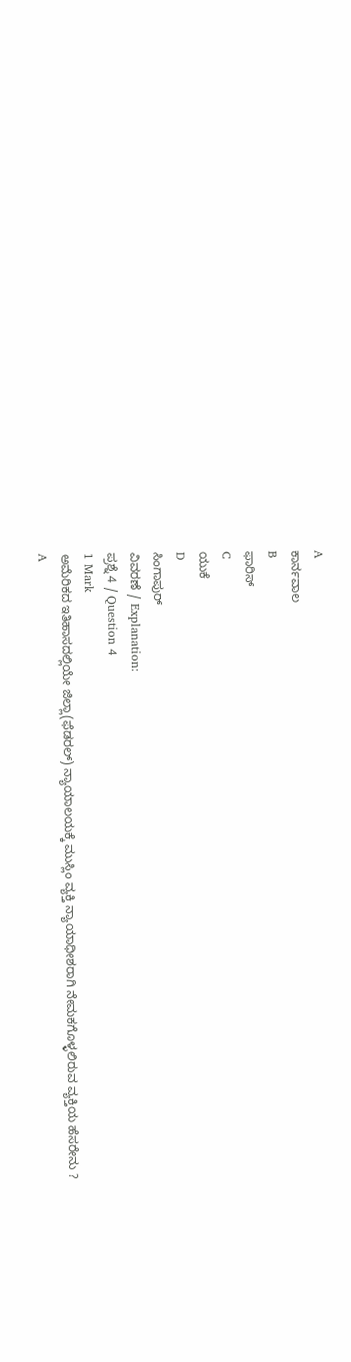A
ಕಾರ್ನವಾಲ
B
ಫಾರಿಸ್
C
ಯುಕೆ
D
ಸಿಂಗಾಪುರ್
ವಿವರಣೆ / Explanation:
ಪ್ರಶ್ನೆ 4 / Question 4
1 Mark
ಅಮೆರಿಕದ ಇತಿಹಾಸದಲ್ಲಿಯೇ ಜಿಲ್ಲಾ(ಫೆಡರಲ್) ನ್ಯಾಯಾಲಯಕ್ಕೆ ಮುಸ್ಲಿಂ ವ್ಯಕ್ತಿ ನ್ಯಾಯಾಧೀಶರಾಗಿ ನೇಮಕಗೊಳ್ಳಲಿರುವ ವ್ಯಕ್ತಿಯ ಹೆಸರೇನು ?
A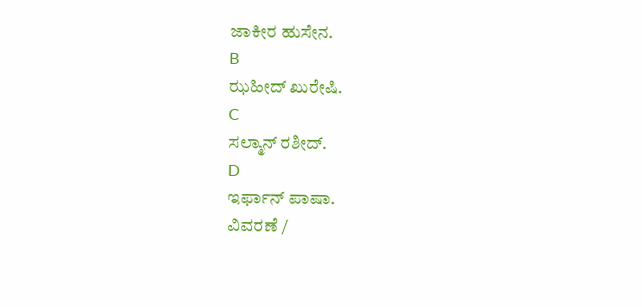ಜಾಕೀರ ಹುಸೇನ.
B
ಝಹೀದ್ ಖುರೇಷಿ.
C
ಸಲ್ಮಾನ್ ರಶೀದ್.
D
ಇರ್ಫಾನ್ ಪಾಷಾ.
ವಿವರಣೆ /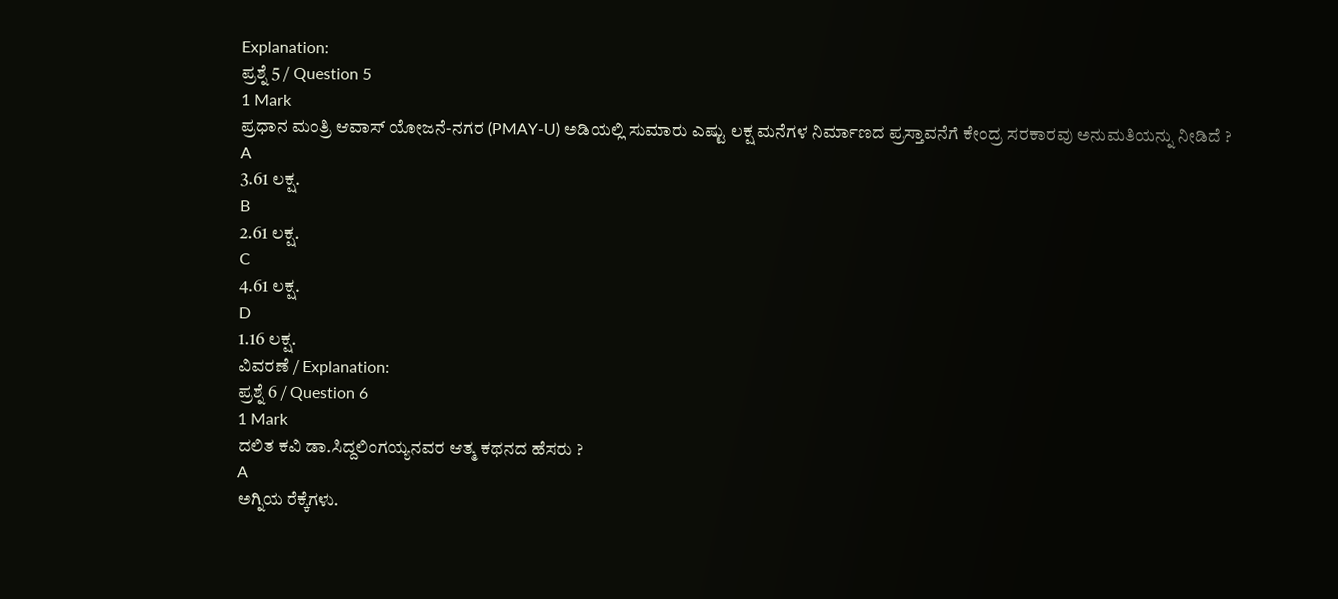Explanation:
ಪ್ರಶ್ನೆ 5 / Question 5
1 Mark
ಪ್ರಧಾನ ಮಂತ್ರಿ ಆವಾಸ್ ಯೋಜನೆ-ನಗರ (PMAY-U) ಅಡಿಯಲ್ಲಿ ಸುಮಾರು ಎಷ್ಟು ಲಕ್ಷ ಮನೆಗಳ ನಿರ್ಮಾಣದ ಪ್ರಸ್ತಾವನೆಗೆ ಕೇಂದ್ರ ಸರಕಾರವು ಅನುಮತಿಯನ್ನು ನೀಡಿದೆ ?
A
3.61 ಲಕ್ಷ.
B
2.61 ಲಕ್ಷ.
C
4.61 ಲಕ್ಷ.
D
1.16 ಲಕ್ಷ.
ವಿವರಣೆ / Explanation:
ಪ್ರಶ್ನೆ 6 / Question 6
1 Mark
ದಲಿತ ಕವಿ ಡಾ.ಸಿದ್ದಲಿಂಗಯ್ಯನವರ ಆತ್ಮ ಕಥನದ ಹೆಸರು ?
A
ಅಗ್ನಿಯ ರೆಕ್ಕೆಗಳು.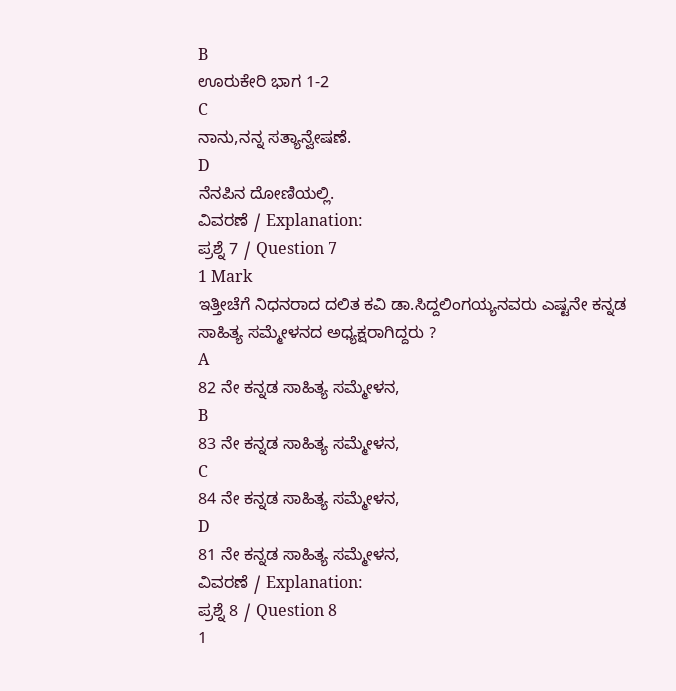B
ಊರುಕೇರಿ ಭಾಗ 1-2
C
ನಾನು,ನನ್ನ ಸತ್ಯಾನ್ವೇಷಣೆ.
D
ನೆನಪಿನ ದೋಣಿಯಲ್ಲಿ.
ವಿವರಣೆ / Explanation:
ಪ್ರಶ್ನೆ 7 / Question 7
1 Mark
ಇತ್ತೀಚೆಗೆ ನಿಧನರಾದ ದಲಿತ ಕವಿ ಡಾ.ಸಿದ್ದಲಿಂಗಯ್ಯನವರು ಎಷ್ಟನೇ ಕನ್ನಡ ಸಾಹಿತ್ಯ ಸಮ್ಮೇಳನದ ಅಧ್ಯಕ್ಷರಾಗಿದ್ದರು ?
A
82 ನೇ ಕನ್ನಡ ಸಾಹಿತ್ಯ ಸಮ್ಮೇಳನ,
B
83 ನೇ ಕನ್ನಡ ಸಾಹಿತ್ಯ ಸಮ್ಮೇಳನ,
C
84 ನೇ ಕನ್ನಡ ಸಾಹಿತ್ಯ ಸಮ್ಮೇಳನ,
D
81 ನೇ ಕನ್ನಡ ಸಾಹಿತ್ಯ ಸಮ್ಮೇಳನ,
ವಿವರಣೆ / Explanation:
ಪ್ರಶ್ನೆ 8 / Question 8
1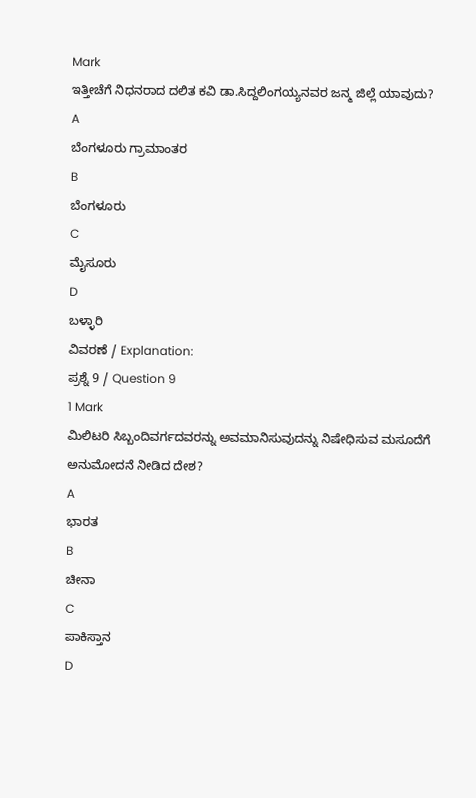Mark
ಇತ್ತೀಚೆಗೆ ನಿಧನರಾದ ದಲಿತ ಕವಿ ಡಾ.ಸಿದ್ದಲಿಂಗಯ್ಯನವರ ಜನ್ಮ ಜಿಲ್ಲೆ ಯಾವುದು?
A
ಬೆಂಗಳೂರು ಗ್ರಾಮಾಂತರ
B
ಬೆಂಗಳೂರು
C
ಮೈಸೂರು
D
ಬಳ್ಳಾರಿ
ವಿವರಣೆ / Explanation:
ಪ್ರಶ್ನೆ 9 / Question 9
1 Mark
ಮಿಲಿಟರಿ ಸಿಬ್ಬಂದಿವರ್ಗದವರನ್ನು ಅವಮಾನಿಸುವುದನ್ನು ನಿಷೇಧಿಸುವ ಮಸೂದೆಗೆ ಅನುಮೋದನೆ ನೀಡಿದ ದೇಶ?
A
ಭಾರತ
B
ಚೀನಾ
C
ಪಾಕಿಸ್ತಾನ
D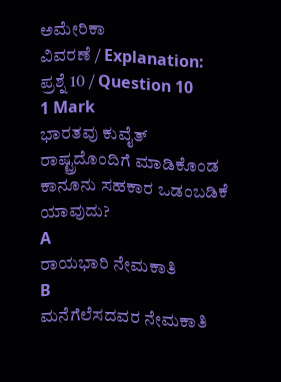ಅಮೇರಿಕಾ
ವಿವರಣೆ / Explanation:
ಪ್ರಶ್ನೆ 10 / Question 10
1 Mark
ಭಾರತವು ಕುವೈತ್ ರಾಷ್ಟ್ರದೊಂದಿಗೆ ಮಾಡಿಕೊಂಡ ಕಾನೂನು ಸಹಕಾರ ಒಡಂಬಡಿಕೆ ಯಾವುದು?
A
ರಾಯಭಾರಿ ನೇಮಕಾತಿ
B
ಮನೆಗೆಲೆಸದವರ ನೇಮಕಾತಿ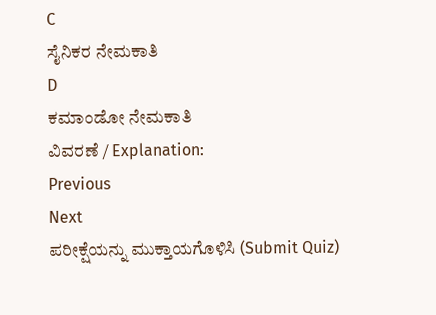C
ಸೈನಿಕರ ನೇಮಕಾತಿ
D
ಕಮಾಂಡೋ ನೇಮಕಾತಿ
ವಿವರಣೆ / Explanation:
Previous
Next
ಪರೀಕ್ಷೆಯನ್ನು ಮುಕ್ತಾಯಗೊಳಿಸಿ (Submit Quiz)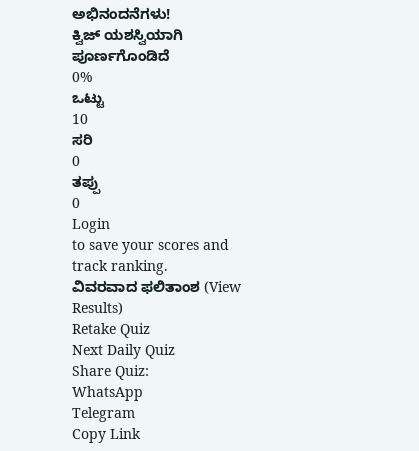ಅಭಿನಂದನೆಗಳು!
ಕ್ವಿಜ್ ಯಶಸ್ವಿಯಾಗಿ ಪೂರ್ಣಗೊಂಡಿದೆ
0%
ಒಟ್ಟು
10
ಸರಿ
0
ತಪ್ಪು
0
Login
to save your scores and track ranking.
ವಿವರವಾದ ಫಲಿತಾಂಶ (View Results)
Retake Quiz
Next Daily Quiz
Share Quiz:
WhatsApp
Telegram
Copy Link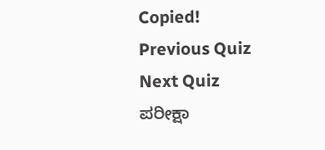Copied!
Previous Quiz
Next Quiz
ಪರೀಕ್ಷಾ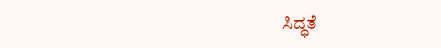ಸಿದ್ಧತೆ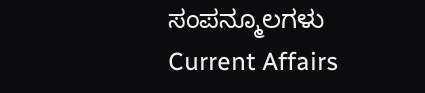ಸಂಪನ್ಮೂಲಗಳು
Current Affairs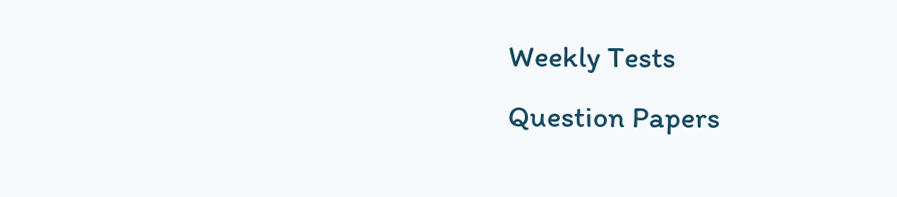Weekly Tests
Question Papers